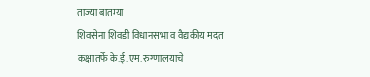ताज्या बातम्या
शिवसेना शिवडी विधानसभा व वैद्यकीय मदत कक्षातर्फे के.ई.एम. रुग्णालयाचे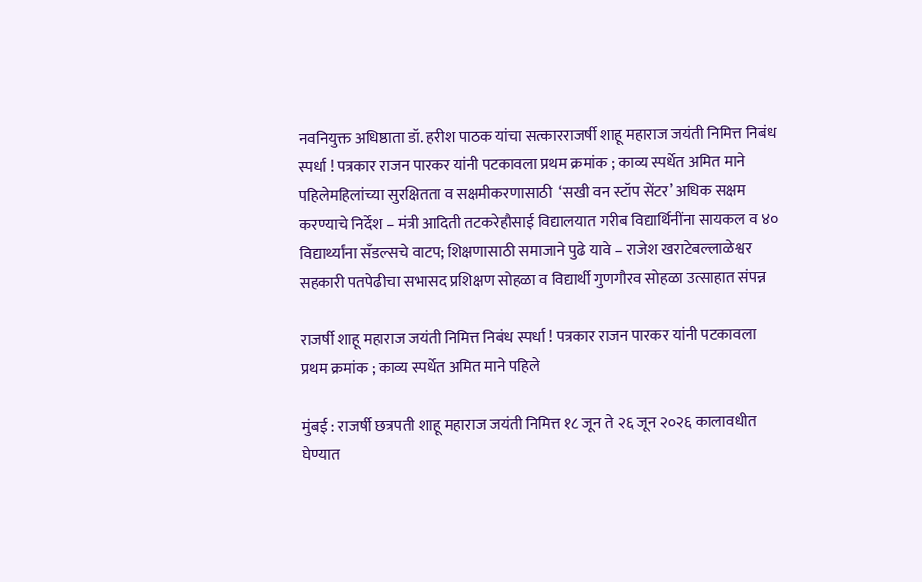नवनियुक्त अधिष्ठाता डॉ. हरीश पाठक यांचा सत्कारराजर्षी शाहू महाराज जयंती निमित्त निबंध स्पर्धा ! पत्रकार राजन पारकर यांनी पटकावला प्रथम क्रमांक ; काव्य स्पर्धेत अमित माने पहिलेमहिलांच्या सुरक्षितता व सक्षमीकरणासाठी  ‘सखी वन स्टॉप सेंटर’ अधिक सक्षम करण्याचे निर्देश – मंत्री आदिती तटकरेहौसाई विद्यालयात गरीब विद्यार्थिनींना सायकल व ४० विद्यार्थ्यांना सँडल्सचे वाटप; शिक्षणासाठी समाजाने पुढे यावे – राजेश खराटेबल्लाळेश्वर सहकारी पतपेढीचा सभासद प्रशिक्षण सोहळा व विद्यार्थी गुणगौरव सोहळा उत्साहात संपन्न

राजर्षी शाहू महाराज जयंती निमित्त निबंध स्पर्धा ! पत्रकार राजन पारकर यांनी पटकावला प्रथम क्रमांक ; काव्य स्पर्धेत अमित माने पहिले

मुंबई : राजर्षी छत्रपती शाहू महाराज जयंती निमित्त १८ जून ते २६ जून २०२६ कालावधीत घेण्यात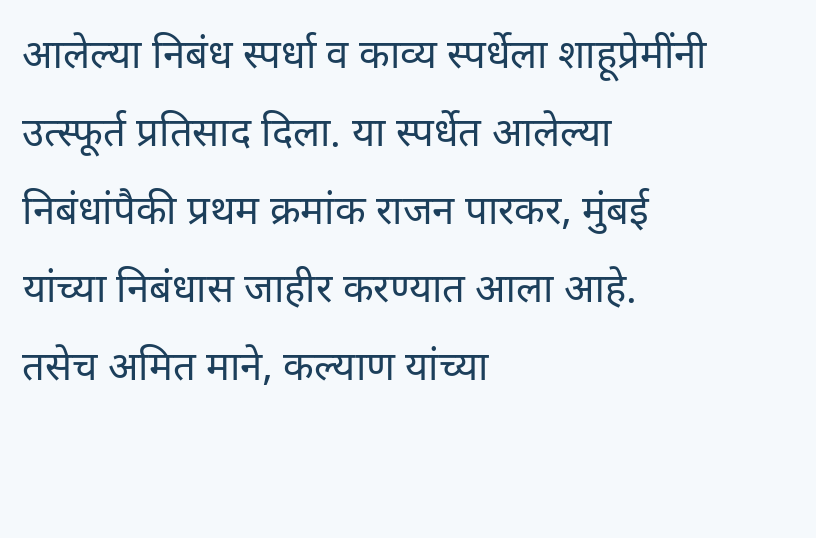आलेल्या निबंध स्पर्धा व काव्य स्पर्धेला शाहूप्रेमींनी उत्स्फूर्त प्रतिसाद दिला. या स्पर्धेत आलेल्या निबंधांपैकी प्रथम क्रमांक राजन पारकर, मुंबई यांच्या निबंधास जाहीर करण्यात आला आहे. तसेच अमित माने, कल्याण यांच्या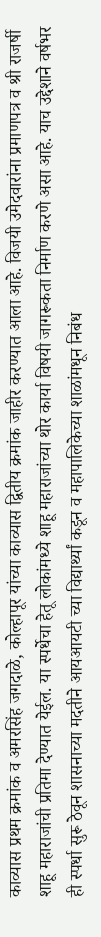काव्यास प्रथम क्रमांक व अमरसिंह जगदाळे, कोल्हापूर यांच्या काव्यास द्वितीय क्रमांक जाहीर करण्यात आला आहे. विजयी उमेदवारांना प्रमाणपत्र व श्री राजर्षी शाहू महाराजांची प्रतिमा देण्यात येईल. या स्पर्धेचा हेतू लोकांमध्ये शाहू महाराजांच्या थोर कार्या विषयी जागरूकता निर्माण करणे असा आहे. याच उद्देशाने वर्षभर ही स्पर्धा सुरू ठेवून शासनाच्या मदतीने आयआयटी च्या विद्यार्थ्यां कडून व महापालिकेच्या शाळांमधून निबंध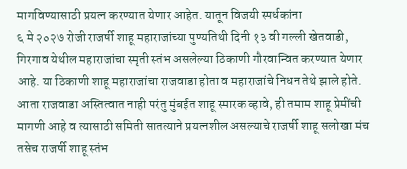मागविण्यासाठी प्रयत्न करण्यात येणार आहेत. यातून विजयी स्पर्धकांना
६ मे २०२७ रोजी राजर्षी शाहू महाराजांच्या पुण्यतिथी दिनी १३ वी गल्ली खेतवाडी, गिरगाव येथील महाराजांचा स्मृती स्तंभ असलेल्या ठिकाणी गौरवान्वित करण्यात येणार आहे. या ठिकाणी शाहू महाराजांचा राजवाडा होता व महाराजांचे निधन तेथे झाले होते. आता राजवाडा अस्तित्वात नाही परंतु मुंबईत शाहू स्मारक व्हावे, ही तमाम शाहू प्रेमींची मागणी आहे व त्यासाठी समिती सातत्याने प्रयत्नशील असल्याचे राजर्षी शाहू सलोखा मंच तसेच राजर्षी शाहू स्तंभ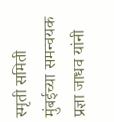स्मृती समिती मुंबईच्या समन्वयक प्रज्ञा जाधव यांनी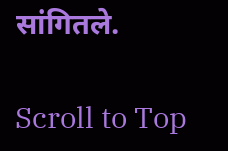सांगितले.

Scroll to Top